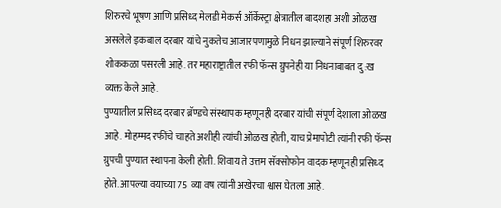शिरुरचे भूषण आणि प्रसिध्द मेलडी मेकर्स ऑर्केस्ट्रा क्षेत्रातील बादशहा अशी ओळख असलेले इकबाल दरबार यांचे नुकतेच आजारपणामुळे निधन झाल्याने संपूर्ण शिरुरवर शोककळा पसरली आहे. तर महाराष्ट्रातील रफी फॅन्स ग्रुपनेही या निधनाबाबत दु:ख व्यक्त केले आहे.
पुण्यातील प्रसिध्द दरबार ब्रॅण्डचे संस्थापक म्हणूनही दरबार यांची संपूर्ण देशाला ओळख आहे. मोहम्मद रफींचे चाहते अशीही त्यांची ओळख होती, याच प्रेमापोटी त्यांनी रफी फॅन्स ग्रुपची पुण्यात स्थापना केली होती. शिवाय ते उत्तम सॅक्सोफोन वादक म्हणूनही प्रसिध्द होते. आपल्या वयाच्या 75 व्या वष त्यांनी अखेरचा श्वास घेतला आहे.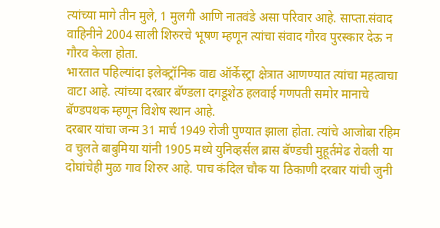त्यांच्या मागे तीन मुले, 1 मुलगी आणि नातवंडे असा परिवार आहे. साप्ता.संवाद वाहिनीने 2004 साली शिरुरचे भूषण म्हणून त्यांचा संवाद गौरव पुरस्कार देऊ न गौरव केला होता.
भारतात पहिल्यांदा इलेक्ट्रॉनिक वाद्य ऑर्केस्ट्रा क्षेत्रात आणण्यात त्यांचा महत्वाचा वाटा आहे. त्यांच्या दरबार बॅण्डला दगडूशेठ हलवाई गणपती समोर मानाचे बॅण्डपथक म्हणून विशेष स्थान आहे.
दरबार यांचा जन्म 31 मार्च 1949 रोजी पुण्यात झाला होता. त्यांचे आजोबा रहिम व चुलते बाबुमिया यांनी 1905 मध्ये युनिव्हर्सल ब्रास बॅण्डची मुहूर्तमेढ रोवली या दोघांचेही मुळ गाव शिरुर आहे. पाच कंदिल चौक या ठिकाणी दरबार यांची जुनी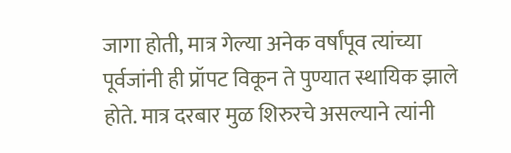जागा होती, मात्र गेल्या अनेक वर्षांपूव त्यांच्या पूर्वजांनी ही प्रॉपट विकून ते पुण्यात स्थायिक झाले होते. मात्र दरबार मुळ शिरुरचे असल्याने त्यांनी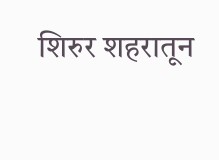शिरुर शहरातून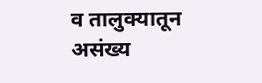व तालुक्यातून असंख्य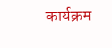कार्यक्रम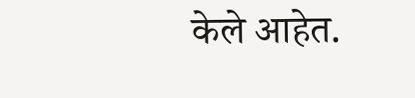केले आहेत.